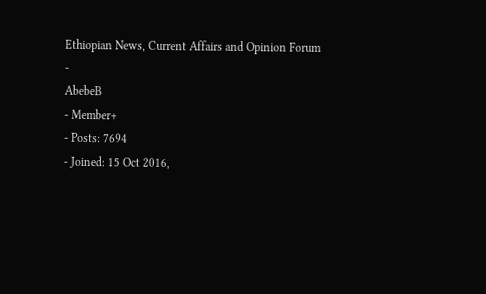Ethiopian News, Current Affairs and Opinion Forum
-
AbebeB
- Member+
- Posts: 7694
- Joined: 15 Oct 2016,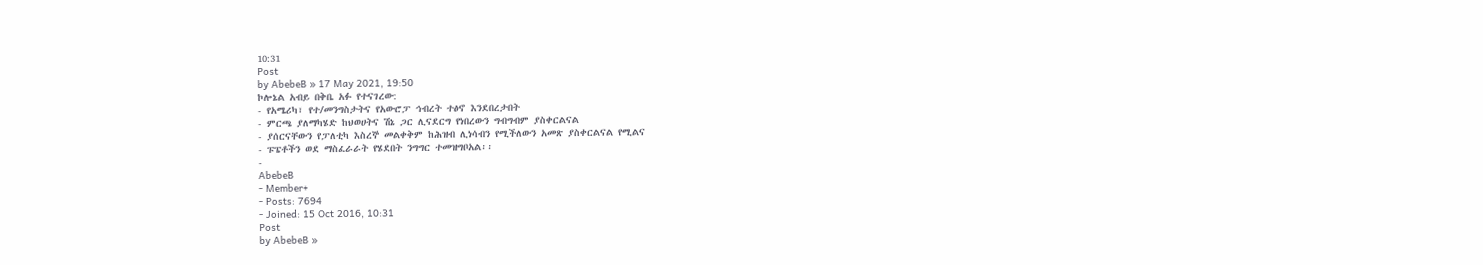10:31
Post
by AbebeB » 17 May 2021, 19:50
ኮሎኔል አብይ በቅቤ አፉ የተናገረው:
- የአሜሪካ፣ የተ/መንግስታትና የአውሮፓ ኅብረት ተፅኖ እንደበረታበት
- ምርጫ ያለማካሄድ ከህወሀትና ሽኔ ጋር ሊናደርግ የነበረውን ግብግብም ያስቀርልናል
- ያሰርናቸውን የፓለቲካ እስረኞ መልቀቅም ከሕዝብ ሊነሳብን የሚችለውን አመጽ ያስቀርልናል የሚልና
- ፑፔቶችን ወደ ማስፈራራት የሄደበት ንግግር ተመዝግቦአል፡፡
-
AbebeB
- Member+
- Posts: 7694
- Joined: 15 Oct 2016, 10:31
Post
by AbebeB »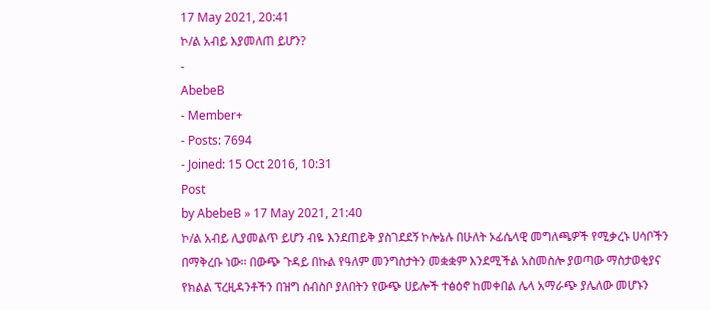17 May 2021, 20:41
ኮ/ል አብይ እያመለጠ ይሆን?
-
AbebeB
- Member+
- Posts: 7694
- Joined: 15 Oct 2016, 10:31
Post
by AbebeB » 17 May 2021, 21:40
ኮ/ል አብይ ሊያመልጥ ይሆን ብዬ እንደጠይቅ ያስገደደኝ ኮሎኔሉ በሁለት ኦፊሴላዊ መግለጫዎች የሚቃረኑ ሀሳቦችን በማቅረቡ ነው፡፡ በውጭ ጉዳይ በኩል የዓለም መንግስታትን መቋቋም እንደሚችል አስመስሎ ያወጣው ማስታወቂያና የክልል ፕረዚዳንቶችን በዝግ ሰብስቦ ያለበትን የውጭ ሀይሎች ተፅዕኖ ከመቀበል ሌላ አማራጭ ያሌለው መሆኑን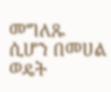መግለጹ ሲሆን በመሀል ወዴት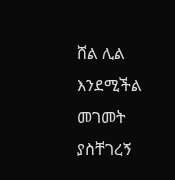ሸል ሊል እንደሚችል መገመት ያስቸገረኝ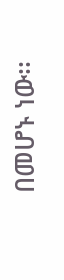በመሆኑ ነው፡፡